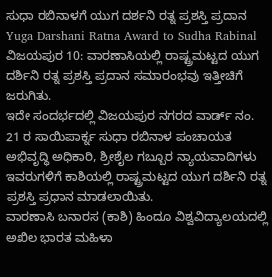ಸುಧಾ ರಬಿನಾಳಗೆ ಯುಗ ದರ್ಶನಿ ರತ್ನ ಪ್ರಶಸ್ತಿ ಪ್ರದಾನ
Yuga Darshani Ratna Award to Sudha Rabinal
ವಿಜಯಪುರ 10: ವಾರಣಾಸಿಯಲ್ಲಿ ರಾಷ್ಟ್ರಮಟ್ಟದ ಯುಗ ದರ್ಶಿನಿ ರತ್ನ ಪ್ರಶಸ್ತಿ ಪ್ರದಾನ ಸಮಾರಂಭವು ಇತ್ತೀಚಿಗೆ ಜರುಗಿತು.
ಇದೇ ಸಂದರ್ಭದಲ್ಲಿ ವಿಜಯಪುರ ನಗರದ ವಾರ್ಡ್ ನಂ. 21 ರ ಸಾಯಿಪಾರ್ಕ್ನ ಸುಧಾ ರಬಿನಾಳ ಪಂಚಾಯತ ಅಭಿವೃದ್ಧಿ ಅಧಿಕಾರಿ, ಶ್ರೀಶೈಲ ಗಬ್ಬೂರ ನ್ಯಾಯವಾದಿಗಳು ಇವರುಗಳಿಗೆ ಕಾಶಿಯಲ್ಲಿ ರಾಷ್ಟ್ರಮಟ್ಟದ ಯುಗ ದರ್ಶಿನಿ ರತ್ನ ಪ್ರಶಸ್ತಿ ಪ್ರಧಾನ ಮಾಡಲಾಯಿತು.
ವಾರಣಾಸಿ ಬನಾರಸ (ಕಾಶಿ) ಹಿಂದೂ ವಿಶ್ವವಿದ್ಯಾಲಯದಲ್ಲಿ ಅಖಿಲ ಭಾರತ ಮಹಿಳಾ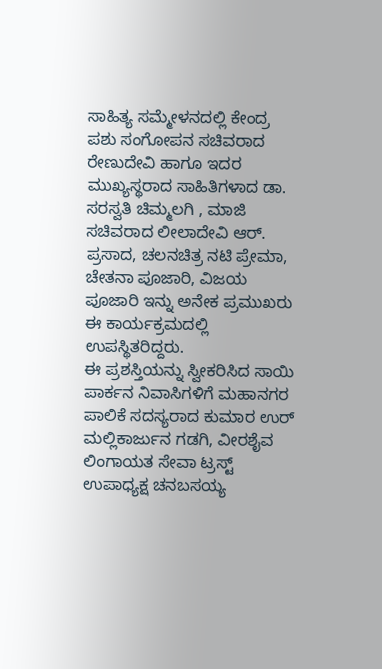ಸಾಹಿತ್ಯ ಸಮ್ಮೇಳನದಲ್ಲಿ ಕೇಂದ್ರ ಪಶು ಸಂಗೋಪನ ಸಚಿವರಾದ ರೇಣುದೇವಿ ಹಾಗೂ ಇದರ ಮುಖ್ಯಸ್ಥರಾದ ಸಾಹಿತಿಗಳಾದ ಡಾ. ಸರಸ್ವತಿ ಚಿಮ್ಮಲಗಿ , ಮಾಜಿ ಸಚಿವರಾದ ಲೀಲಾದೇವಿ ಆರ್. ಪ್ರಸಾದ, ಚಲನಚಿತ್ರ ನಟಿ ಪ್ರೇಮಾ, ಚೇತನಾ ಪೂಜಾರಿ, ವಿಜಯ ಪೂಜಾರಿ ಇನ್ನು ಅನೇಕ ಪ್ರಮುಖರು ಈ ಕಾರ್ಯಕ್ರಮದಲ್ಲಿ ಉಪಸ್ಥಿತರಿದ್ದರು.
ಈ ಪ್ರಶಸ್ತಿಯನ್ನು ಸ್ವೀಕರಿಸಿದ ಸಾಯಿ ಪಾರ್ಕನ ನಿವಾಸಿಗಳಿಗೆ ಮಹಾನಗರ ಪಾಲಿಕೆ ಸದಸ್ಯರಾದ ಕುಮಾರ ಉರ್ ಮಲ್ಲಿಕಾರ್ಜುನ ಗಡಗಿ, ವೀರಶೈವ ಲಿಂಗಾಯತ ಸೇವಾ ಟ್ರಸ್ಟ್ ಉಪಾಧ್ಯಕ್ಷ ಚನಬಸಯ್ಯ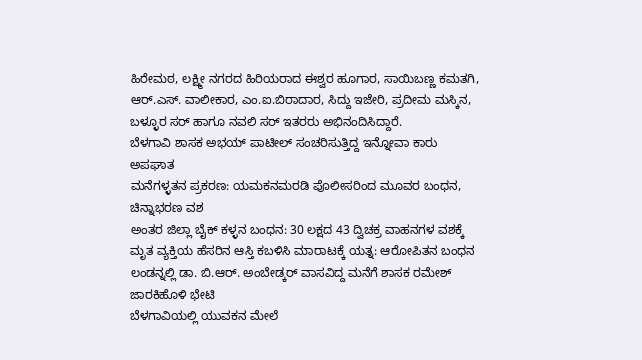ಹಿರೇಮಠ, ಲಕ್ಷ್ಮೀ ನಗರದ ಹಿರಿಯರಾದ ಈಶ್ವರ ಹೂಗಾರ, ಸಾಯಿಬಣ್ಣ ಕಮತಗಿ, ಆರ್.ಎಸ್. ವಾಲೀಕಾರ, ಎಂ.ಐ.ಬಿರಾದಾರ, ಸಿದ್ದು ಇಜೇರಿ, ಪ್ರದೀಮ ಮಸ್ಕಿನ, ಬಳ್ಳೂರ ಸರ್ ಹಾಗೂ ನವಲಿ ಸರ್ ಇತರರು ಅಭಿನಂದಿಸಿದ್ದಾರೆ.
ಬೆಳಗಾವಿ ಶಾಸಕ ಅಭಯ್ ಪಾಟೀಲ್ ಸಂಚರಿಸುತ್ತಿದ್ದ ಇನ್ನೋವಾ ಕಾರು ಅಪಘಾತ
ಮನೆಗಳ್ಳತನ ಪ್ರಕರಣ: ಯಮಕನಮರಡಿ ಪೊಲೀಸರಿಂದ ಮೂವರ ಬಂಧನ, ಚಿನ್ನಾಭರಣ ವಶ
ಅಂತರ ಜಿಲ್ಲಾ ಬೈಕ್ ಕಳ್ಳನ ಬಂಧನ: 30 ಲಕ್ಷದ 43 ದ್ವಿಚಕ್ರ ವಾಹನಗಳ ವಶಕ್ಕೆ
ಮೃತ ವ್ಯಕ್ತಿಯ ಹೆಸರಿನ ಆಸ್ತಿ ಕಬಳಿಸಿ ಮಾರಾಟಕ್ಕೆ ಯತ್ನ: ಆರೋಪಿತನ ಬಂಧನ
ಲಂಡನ್ನಲ್ಲಿ ಡಾ. ಬಿ.ಆರ್. ಅಂಬೇಡ್ಕರ್ ವಾಸವಿದ್ದ ಮನೆಗೆ ಶಾಸಕ ರಮೇಶ್ ಜಾರಕಿಹೊಳಿ ಭೇಟಿ
ಬೆಳಗಾವಿಯಲ್ಲಿ ಯುವಕನ ಮೇಲೆ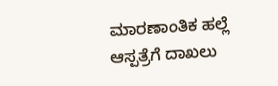ಮಾರಣಾಂತಿಕ ಹಲ್ಲೆ ಆಸ್ಪತ್ರೆಗೆ ದಾಖಲು